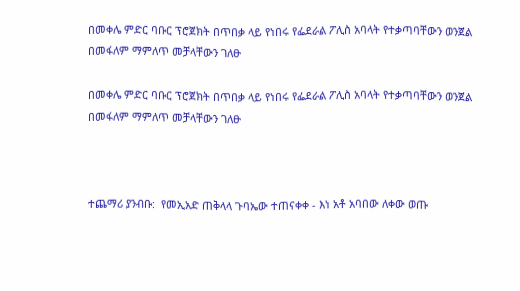በመቀሌ ምድር ባቡር ፕሮጀክት በጥበቃ ላይ የነበሩ የፌደራል ፖሊስ አባላት የተቃጣባቸውን ወንጀል በመፋለም ማምለጥ መቻላቸውን ገለፁ

በመቀሌ ምድር ባቡር ፕሮጀክት በጥበቃ ላይ የነበሩ የፌደራል ፖሊስ አባላት የተቃጣባቸውን ወንጀል በመፋለም ማምለጥ መቻላቸውን ገለፁ



ተጨማሪ ያንብቡ:  የመኢአድ ጠቅላላ ጉባኤው ተጠናቀቀ - እነ አቶ አባበው ለቀው ወጡ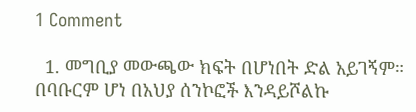1 Comment

  1. መግቢያ መውጫው ክፍት በሆነበት ድል አይገኝም። በባቡርም ሆነ በአህያ ሰንኮፎች እንዳይሾልኩ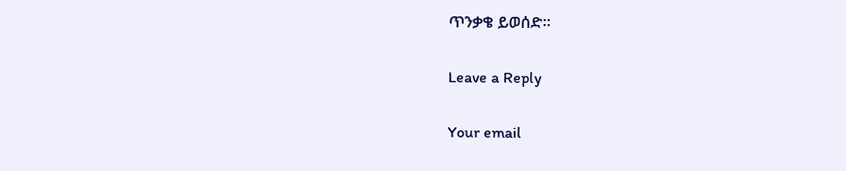ጥንቃቄ ይወሰድ።

Leave a Reply

Your email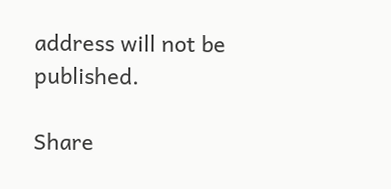address will not be published.

Share